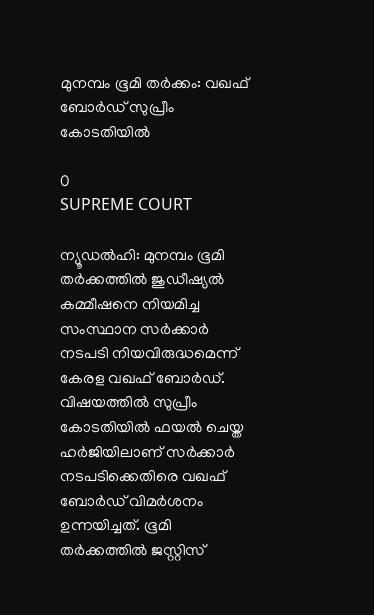മുനമ്പം ഭൂമി തര്‍ക്കം: വഖഫ് ബോര്‍ഡ് സുപ്രീം കോടതിയില്‍

0
SUPREME COURT

ന്യൂഡല്‍ഹി: മുനമ്പം ഭൂമി തര്‍ക്കത്തില്‍ ജുഡീഷ്യല്‍ കമ്മീഷനെ നിയമിച്ച സംസ്ഥാന സര്‍ക്കാര്‍ നടപടി നിയവിരുദ്ധമെന്ന് കേരള വഖഫ് ബോര്‍ഡ്. വിഷയത്തില്‍ സുപ്രീം കോടതിയില്‍ ഫയല്‍ ചെയ്ത ഹര്‍ജിയിലാണ് സര്‍ക്കാര്‍ നടപടിക്കെതിരെ വഖഫ് ബോര്‍ഡ് വിമര്‍ശനം ഉന്നയിച്ചത്. ഭൂമി തര്‍ക്കത്തില്‍ ജസ്റ്റിസ്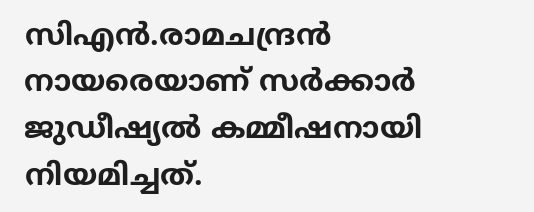സിഎന്‍.രാമചന്ദ്രന്‍ നായരെയാണ് സര്‍ക്കാര്‍ ജുഡീഷ്യല്‍ കമ്മീഷനായി നിയമിച്ചത്.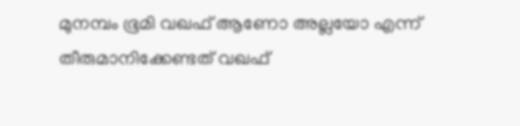മുനമ്പം ഭൂമി വഖഫ് ആണോ അല്ലയോ എന്ന് തീരുമാനിക്കേണ്ടത് വഖഫ്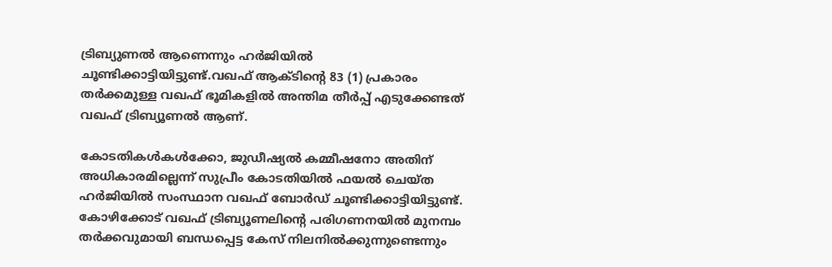ട്രിബ്യുണല്‍ ആണെന്നും ഹര്‍ജിയില്‍ ചൂണ്ടിക്കാട്ടിയിട്ടുണ്ട്.വഖഫ് ആക്ടിന്റെ 83 (1) പ്രകാരം തര്‍ക്കമുള്ള വഖഫ് ഭൂമികളില്‍ അന്തിമ തീര്‍പ്പ് എടുക്കേണ്ടത് വഖഫ് ട്രിബ്യൂണല്‍ ആണ്.

കോടതികള്‍കള്‍ക്കോ, ജുഡീഷ്യല്‍ കമ്മീഷനോ അതിന് അധികാരമില്ലെന്ന് സുപ്രീം കോടതിയില്‍ ഫയല്‍ ചെയ്ത ഹര്‍ജിയില്‍ സംസ്ഥാന വഖഫ് ബോര്‍ഡ് ചൂണ്ടിക്കാട്ടിയിട്ടുണ്ട്. കോഴിക്കോട് വഖഫ് ട്രിബ്യൂണലിന്റെ പരിഗണനയില്‍ മുനമ്പം തര്‍ക്കവുമായി ബന്ധപ്പെട്ട കേസ് നിലനില്‍ക്കുന്നുണ്ടെന്നും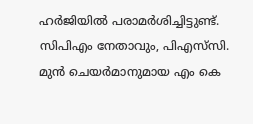ഹര്‍ജിയില്‍ പരാമര്‍ശിച്ചിട്ടുണ്ട്. സിപിഎം നേതാവും, പിഎസ്‌സി. മുന്‍ ചെയര്‍മാനുമായ എം കെ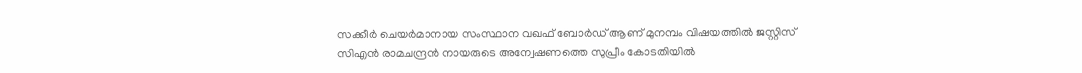സക്കീര്‍ ചെയര്‍മാനായ സംസ്ഥാന വഖഫ് ബോര്‍ഡ് ആണ് മുനമ്പം വിഷയത്തില്‍ ജസ്റ്റിസ് സിഎന്‍ രാമചന്ദ്രന്‍ നായരുടെ അന്വേഷണത്തെ സുപ്രീം കോടതിയില്‍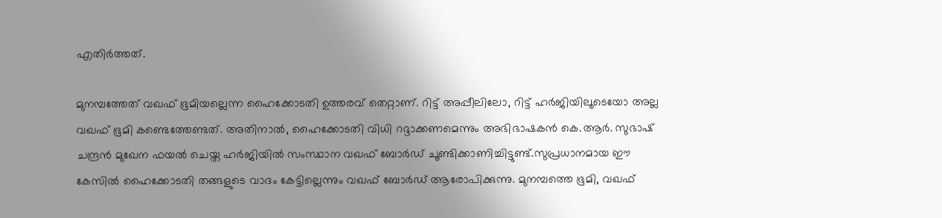എതിര്‍ത്തത്.

മുനമ്പത്തേത് വഖഫ് ഭൂമിയല്ലെന്ന ഹൈക്കോടതി ഉത്തരവ് തെറ്റാണ്. റിട്ട് അപ്പീലിലോ, റിട്ട് ഹര്‍ജിയിലൂടെയോ അല്ല വഖഫ് ഭൂമി കണ്ടെത്തേണ്ടത്. അതിനാല്‍, ഹൈക്കോടതി വിധി റദ്ദാക്കണമെന്നും അഭിഭാഷകന്‍ കെ.ആര്‍. സുഭാഷ് ചന്ദ്രന്‍ മുഖേന ഫയല്‍ ചെയ്ത ഹര്‍ജിയില്‍ സംസ്ഥാന വഖഫ് ബോര്‍ഡ് ചൂണ്ടിക്കാണിച്ചിട്ടുണ്ട്.സുപ്രധാനമായ ഈ കേസില്‍ ഹൈക്കോടതി തങ്ങളുടെ വാദം കേട്ടില്ലെന്നും വഖഫ് ബോര്‍ഡ് ആരോപിക്കുന്നു. മുനമ്പത്തെ ഭൂമി, വഖഫ്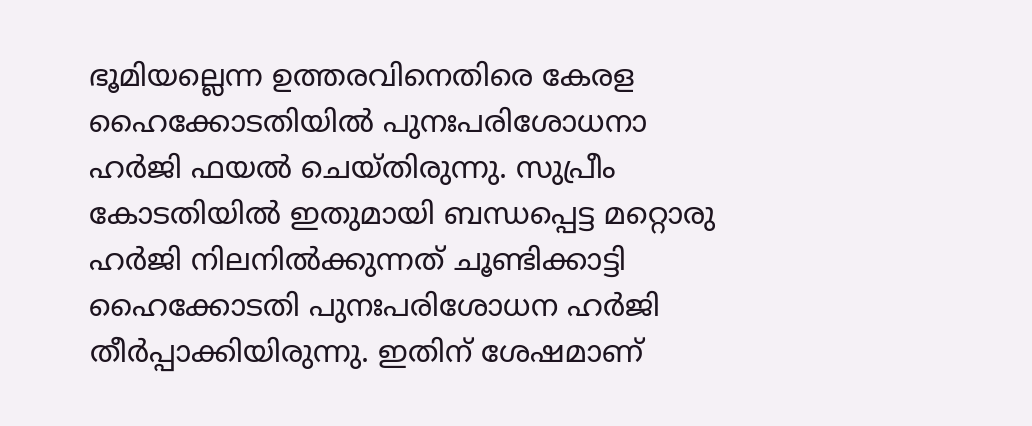ഭൂമിയല്ലെന്ന ഉത്തരവിനെതിരെ കേരള ഹൈക്കോടതിയില്‍ പുനഃപരിശോധനാ ഹര്‍ജി ഫയല്‍ ചെയ്തിരുന്നു. സുപ്രീം കോടതിയില്‍ ഇതുമായി ബന്ധപ്പെട്ട മറ്റൊരു ഹര്‍ജി നിലനില്‍ക്കുന്നത് ചൂണ്ടിക്കാട്ടി ഹൈക്കോടതി പുനഃപരിശോധന ഹര്‍ജി തീര്‍പ്പാക്കിയിരുന്നു. ഇതിന് ശേഷമാണ്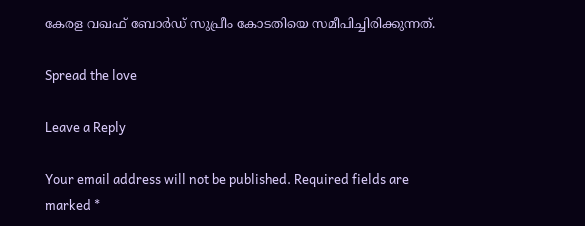കേരള വഖഫ് ബോര്‍ഡ് സുപ്രീം കോടതിയെ സമീപിച്ചിരിക്കുന്നത്.

Spread the love

Leave a Reply

Your email address will not be published. Required fields are marked *